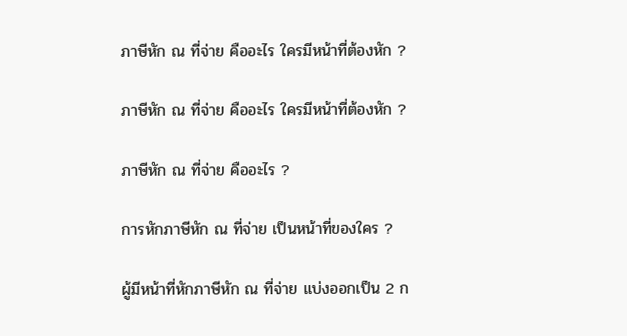ภาษีหัก ณ ที่จ่าย คืออะไร ใครมีหน้าที่ต้องหัก ?

ภาษีหัก ณ ที่จ่าย คืออะไร ใครมีหน้าที่ต้องหัก ?

ภาษีหัก ณ ที่จ่าย คืออะไร ?

การหักภาษีหัก ณ ที่จ่าย เป็นหน้าที่ของใคร ?

ผู้มีหน้าที่หักภาษีหัก ณ ที่จ่าย แบ่งออกเป็น 2 ก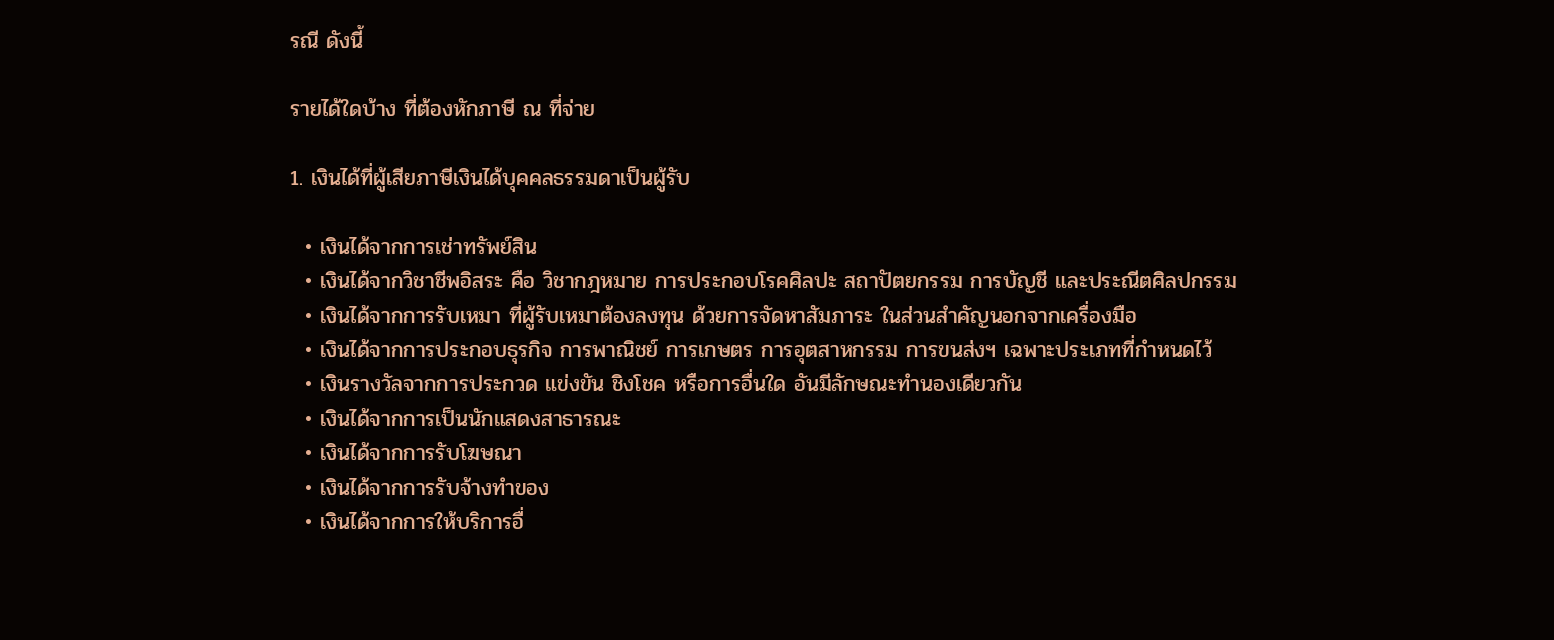รณี ดังนี้

รายได้ใดบ้าง ที่ต้องหักภาษี ณ ที่จ่าย

1. เงินได้ที่ผู้เสียภาษีเงินได้บุคคลธรรมดาเป็นผู้รับ

  • เงินได้จากการเช่าทรัพย์สิน
  • เงินได้จากวิชาชีพอิสระ คือ วิชากฎหมาย การประกอบโรคศิลปะ สถาปัตยกรรม การบัญชี และประณีตศิลปกรรม
  • เงินได้จากการรับเหมา ที่ผู้รับเหมาต้องลงทุน ด้วยการจัดหาสัมภาระ ในส่วนสำคัญนอกจากเครื่องมือ
  • เงินได้จากการประกอบธุรกิจ การพาณิชย์ การเกษตร การอุตสาหกรรม การขนส่งฯ เฉพาะประเภทที่กำหนดไว้
  • เงินรางวัลจากการประกวด แข่งขัน ชิงโชค หรือการอื่นใด อันมีลักษณะทำนองเดียวกัน
  • เงินได้จากการเป็นนักแสดงสาธารณะ
  • เงินได้จากการรับโฆษณา
  • เงินได้จากการรับจ้างทำของ
  • เงินได้จากการให้บริการอื่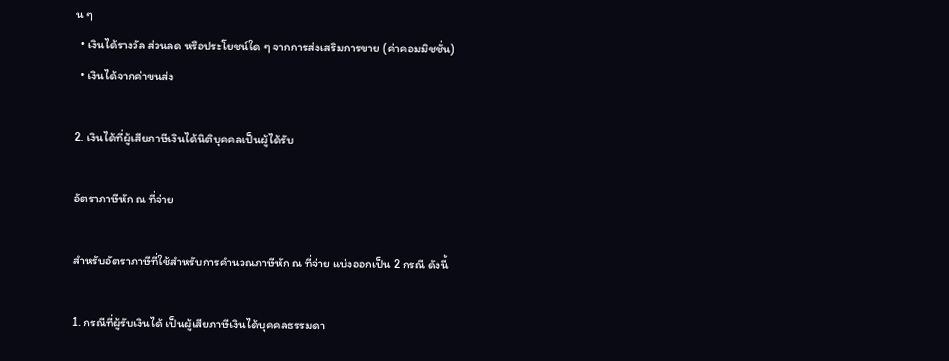น ๆ
  • เงินได้รางวัล ส่วนลด หรือประโยชน์ใด ๆ จากการส่งเสริมการขาย (ค่าคอมมิชชั่น)
  • เงินได้จากค่าขนส่ง

2. เงินได้ที่ผู้เสียภาษีเงินได้นิติบุคคลเป็นผู้ได้รับ

อัตราภาษีหัก ณ ที่จ่าย

สำหรับอัตราภาษีที่ใช้สำหรับการคำนวณภาษีหัก ณ ที่จ่าย แบ่งออกเป็น 2 กรณี ดังนี้

1. กรณีที่ผู้รับเงินได้ เป็นผู้เสียภาษีเงินได้บุคคลธรรมดา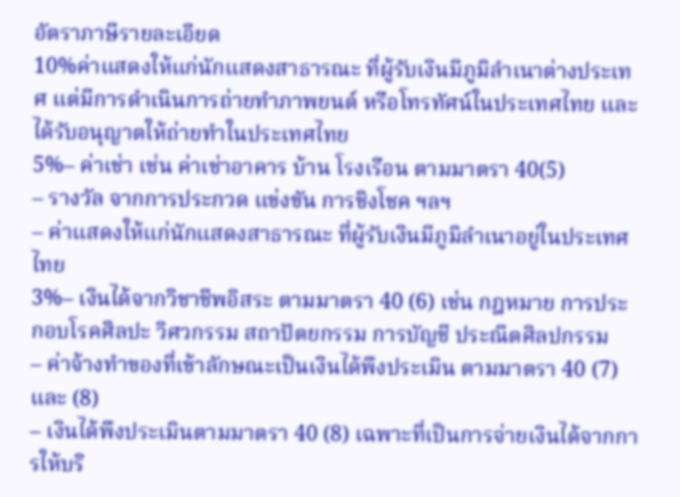อัตราภาษีรายละเอียด
10%ค่าแสดงให้แก่นักแสดงสาธารณะ ที่ผู้รับเงินมีภูมิลำเนาต่างประเทศ แต่มีการดำเนินการถ่ายทำภาพยนต์ หรือโทรทัศน์ในประเทศไทย และได้รับอนุญาตให้ถ่ายทำในประเทศไทย
5%– ค่าเช่า เช่น ค่าเช่าอาคาร บ้าน โรงเรือน ตามมาตรา 40(5)
– รางวัล จากการประกวด แข่งขัน การชิงโชค ฯลฯ
– ค่าแสดงให้แก่นักแสดงสาธารณะ ที่ผู้รับเงินมีภูมิลำเนาอยู่ในประเทศไทย
3%– เงินได้จากวิชาชีพอิสระ ตามมาตรา 40 (6) เช่น กฎหมาย การประกอบโรคศิลปะ วิศวกรรม สถาปัตยกรรม การบัญชี ประณีตศิลปกรรม
– ค่าจ้างทำของที่เข้าลักษณะเป็นเงินได้พึงประเมิน ตามมาตรา 40 (7) และ (8)
– เงินได้พึงประเมินตามมาตรา 40 (8) เฉพาะที่เป็นการจ่ายเงินได้จากการให้บริ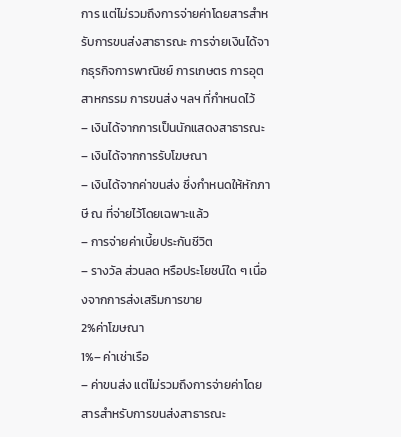การ แต่ไม่รวมถึงการจ่ายค่าโดยสารสำหรับการขนส่งสาธารณะ การจ่ายเงินได้จากธุรกิจการพาณิชย์ การเกษตร การอุตสาหกรรม การขนส่ง ฯลฯ ที่กำหนดไว้
– เงินได้จากการเป็นนักแสดงสาธารณะ
– เงินได้จากการรับโฆษณา
– เงินได้จากค่าขนส่ง ซึ่งกำหนดให้หักภาษี ณ ที่จ่ายไว้โดยเฉพาะแล้ว
– การจ่ายค่าเบี้ยประกันชีวิต
– รางวัล ส่วนลด หรือประโยชน์ใด ๆ เนื่องจากการส่งเสริมการขาย
2%ค่าโฆษณา
1%– ค่าเช่าเรือ
– ค่าขนส่ง แต่ไม่รวมถึงการจ่ายค่าโดยสารสำหรับการขนส่งสาธารณะ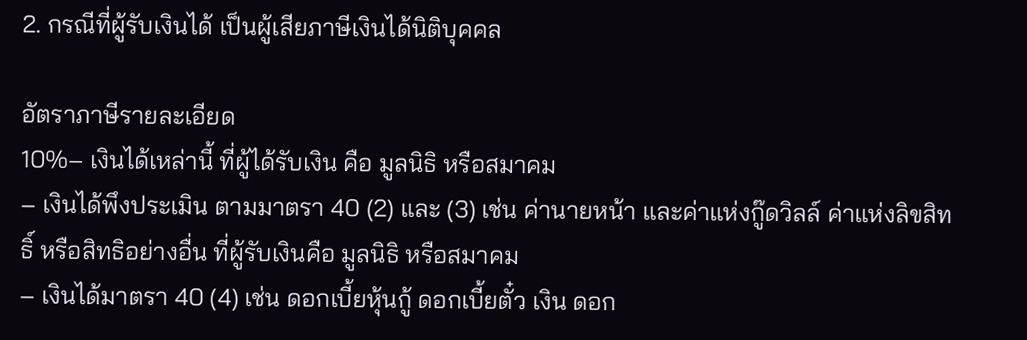2. กรณีที่ผู้รับเงินได้ เป็นผู้เสียภาษีเงินได้นิติบุคคล

อัตราภาษีรายละเอียด
10%– เงินได้เหล่านี้ ที่ผู้ได้รับเงิน คือ มูลนิธิ หรือสมาคม
– เงินได้พึงประเมิน ตามมาตรา 40 (2) และ (3) เช่น ค่านายหน้า และค่าแห่งกู๊ดวิลล์ ค่าแห่งลิขสิทธิ์ หรือสิทธิอย่างอื่น ที่ผู้รับเงินคือ มูลนิธิ หรือสมาคม
– เงินได้มาตรา 40 (4) เช่น ดอกเบี้ยหุ้นกู้ ดอกเบี้ยตั๋ว เงิน ดอก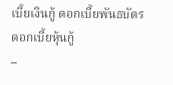เบี้ยเงินกู้ ดอกเบี้ยพันธบัตร ดอกเบี้ยหุ้นกู้
–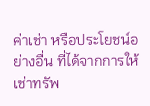ค่าเช่า หรือประโยชน์อย่างอื่น ที่ได้จากการให้เช่าทรัพ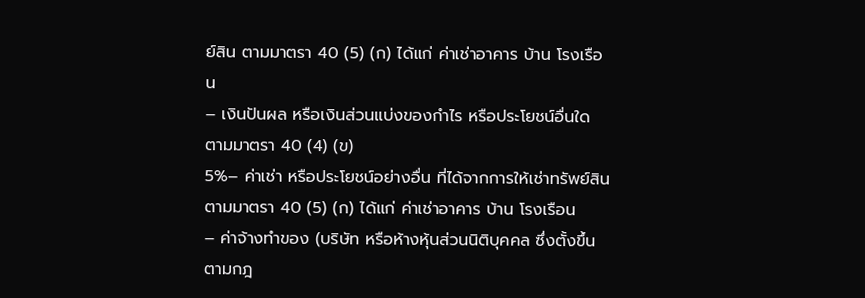ย์สิน ตามมาตรา 40 (5) (ก) ได้แก่ ค่าเช่าอาคาร บ้าน โรงเรือน
– เงินปันผล หรือเงินส่วนแบ่งของกำไร หรือประโยชน์อื่นใด ตามมาตรา 40 (4) (ข)
5%– ค่าเช่า หรือประโยชน์อย่างอื่น ที่ได้จากการให้เช่าทรัพย์สิน ตามมาตรา 40 (5) (ก) ได้แก่ ค่าเช่าอาคาร บ้าน โรงเรือน
– ค่าจ้างทำของ (บริษัท หรือห้างหุ้นส่วนนิติบุคคล ซึ่งตั้งขึ้นตามกฎ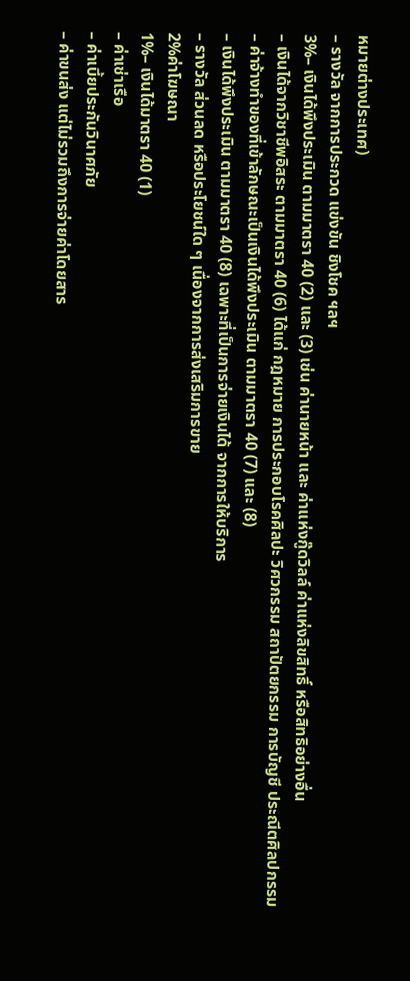หมายต่างประเทศ)
– รางวัล จากการประกวด แข่งขัน ชิงโชค ฯลฯ
3%– เงินได้พึงประเมิน ตามมาตรา 40 (2) และ (3) เช่น ค่านายหน้า และ ค่าแห่งกู๊ดวิลล์ ค่าแห่งลิขสิทธิ์ หรือสิทธิอย่างอื่น
– เงินได้จากวิชาชีพอิสระ ตามมาตรา 40 (6) ได้แก่ กฎหมาย การประกอบโรคศิลปะ วิศวกรรม สถาปัตยกรรม การบัญชี ประณีตศิลปกรรม
– ค่าจ้างทำของที่เข้าลักษณะเป็นเงินได้พึงประเมิน ตามมาตรา 40 (7) และ (8)
– เงินได้พึงประเมิน ตามมาตรา 40 (8) เฉพาะที่เป็นการจ่ายเงินได้ จากการให้บริการ
– รางวัล ส่วนลด หรือประโยชน์ใด ๆ เนื่องจากการส่งเสริมการขาย
2%ค่าโฆษณา
1%– เงินได้มาตรา 40 (1)
– ค่าเช่าเรือ
– ค่าเบี้ยประกันวินาศภัย
– ค่าขนส่ง แต่ไม่รวมถึงการจ่ายค่าโดยสาร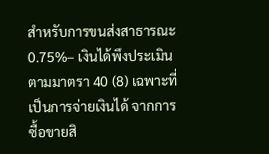สำหรับการขนส่งสาธารณะ
0.75%– เงินได้พึงประเมิน ตามมาตรา 40 (8) เฉพาะที่เป็นการจ่ายเงินได้ จากการซื้อขายสิ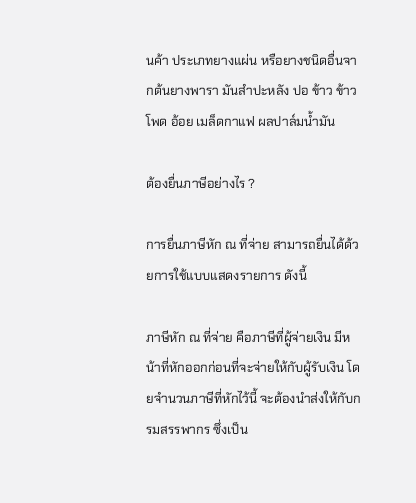นค้า ประเภทยางแผ่น หรือยางชนิดอื่นจากต้นยางพารา มันสำปะหลัง ปอ ข้าว ข้าวโพด อ้อย เมล็ดกาแฟ ผลปาล์มน้ำมัน

ต้องยื่นภาษีอย่างไร ?

การยื่นภาษีหัก ณ ที่จ่าย สามารถยื่นได้ด้วยการใช้แบบแสดงรายการ ดังนี้

ภาษีหัก ณ ที่จ่าย คือภาษีที่ผู้จ่ายเงิน มีหน้าที่หักออกก่อนที่จะจ่ายให้กับผู้รับเงิน โดยจำนวนภาษีที่หักไว้นี้ จะต้องนำส่งให้กับกรมสรรพากร ซึ่งเป็น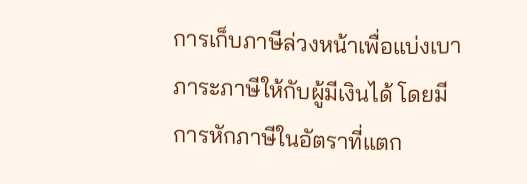การเก็บภาษีล่วงหน้าเพื่อแบ่งเบาภาระภาษีให้กับผู้มีเงินได้ โดยมีการหักภาษีในอัตราที่แตก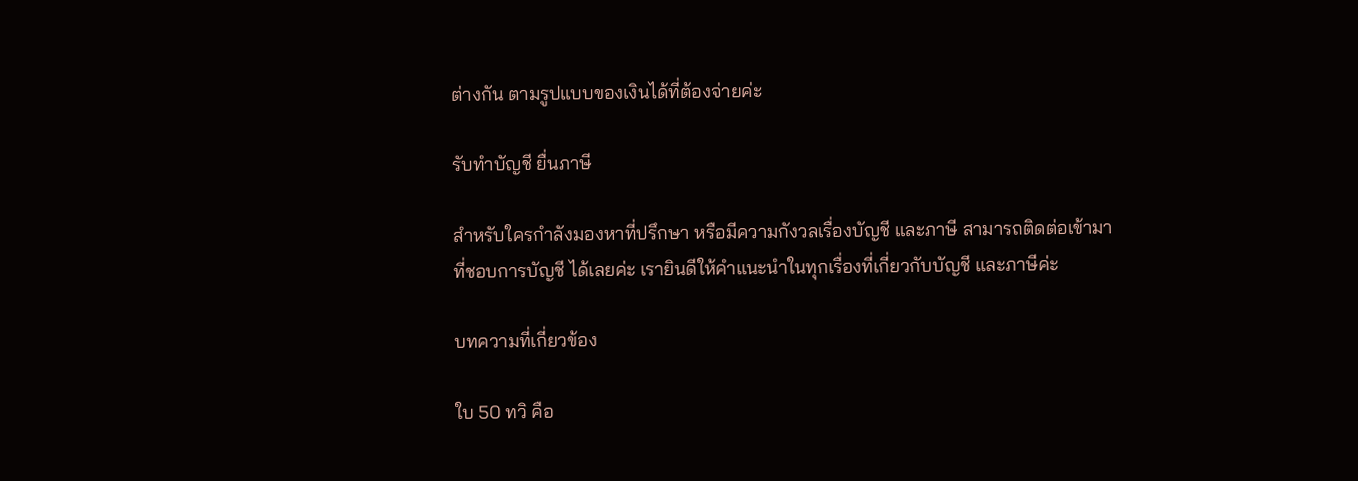ต่างกัน ตามรูปแบบของเงินได้ที่ต้องจ่ายค่ะ

รับทำบัญชี ยื่นภาษี

สำหรับใครกำลังมองหาที่ปรึกษา หรือมีความกังวลเรื่องบัญชี และภาษี สามารถติดต่อเข้ามาที่ชอบการบัญชี ได้เลยค่ะ เรายินดีให้คำแนะนำในทุกเรื่องที่เกี่ยวกับบัญชี และภาษีค่ะ

บทความที่เกี่ยวข้อง

ใบ 50 ทวิ คือ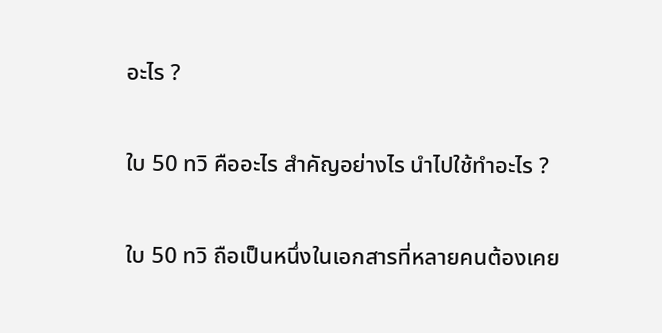อะไร ?

ใบ 50 ทวิ คืออะไร สำคัญอย่างไร นำไปใช้ทำอะไร ?

ใบ 50 ทวิ ถือเป็นหนึ่งในเอกสารที่หลายคนต้องเคย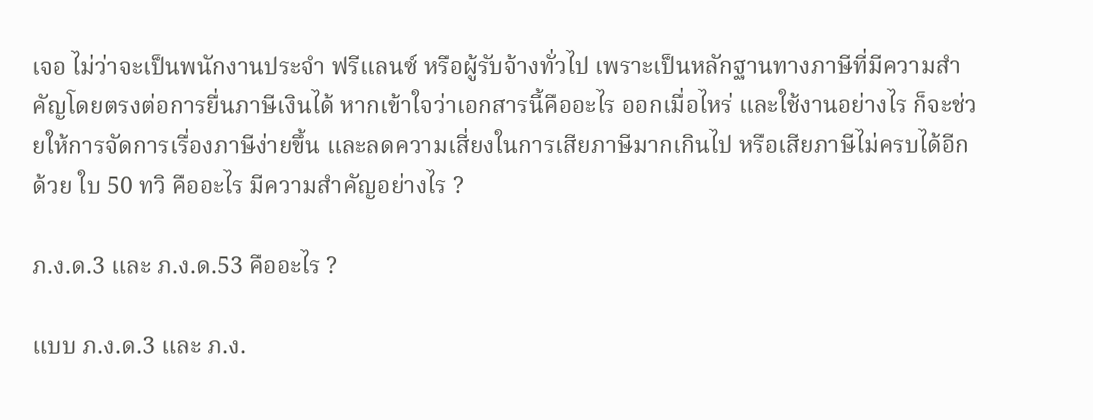เจอ ไม่ว่าจะเป็นพนักงานประจำ ฟรีแลนซ์ หรือผู้รับจ้างทั่วไป เพราะเป็นหลักฐานทางภาษีที่มีความสำคัญโดยตรงต่อการยื่นภาษีเงินได้ หากเข้าใจว่าเอกสารนี้คืออะไร ออกเมื่อไหร่ และใช้งานอย่างไร ก็จะช่วยให้การจัดการเรื่องภาษีง่ายขึ้น และลดความเสี่ยงในการเสียภาษีมากเกินไป หรือเสียภาษีไม่ครบได้อีกด้วย ใบ 50 ทวิ คืออะไร มีความสำคัญอย่างไร ?

ภ.ง.ด.3 และ ภ.ง.ด.53 คืออะไร ?

แบบ ภ.ง.ด.3 และ ภ.ง.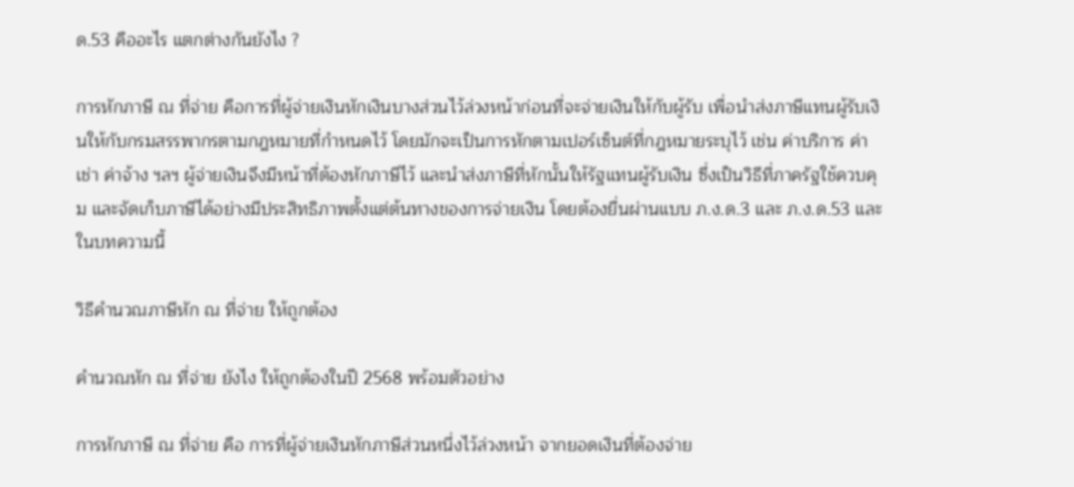ด.53 คืออะไร แตกต่างกันยังไง ?

การหักภาษี ณ ที่จ่าย คือการที่ผู้จ่ายเงินหักเงินบางส่วนไว้ล่วงหน้าก่อนที่จะจ่ายเงินให้กับผู้รับ เพื่อนำส่งภาษีแทนผู้รับเงินให้กับกรมสรรพากรตามกฎหมายที่กำหนดไว้ โดยมักจะเป็นการหักตามเปอร์เซ็นต์ที่กฎหมายระบุไว้ เช่น ค่าบริการ ค่าเช่า ค่าจ้าง ฯลฯ ผู้จ่ายเงินจึงมีหน้าที่ต้องหักภาษีไว้ และนำส่งภาษีที่หักนั้นให้รัฐแทนผู้รับเงิน ซึ่งเป็นวิธีที่ภาครัฐใช้ควบคุม และจัดเก็บภาษีได้อย่างมีประสิทธิภาพตั้งแต่ต้นทางของการจ่ายเงิน โดยต้องยื่นผ่านแบบ ภ.ง.ด.3 และ ภ.ง.ด.53 และในบทความนี้

วิธีคำนวณภาษีหัก ณ ที่จ่าย ให้ถูกต้อง

คำนวณหัก ณ ที่จ่าย ยังไง ให้ถูกต้องในปี 2568 พร้อมตัวอย่าง

การหักภาษี ณ ที่จ่าย คือ การที่ผู้จ่ายเงินหักภาษีส่วนหนึ่งไว้ล่วงหน้า จากยอดเงินที่ต้องจ่าย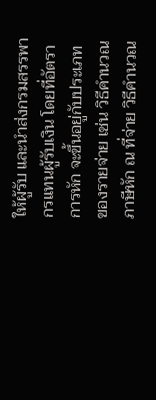ให้ผู้รับ และนำส่งกรมสรรพากรแทนผู้รับเงิน โดยที่อัตราการหัก จะขึ้นอยู่กับประเภทของรายจ่าย เช่น วิธีคำนวณภาษีหัก ณ ที่จ่าย วิธีคำนวณ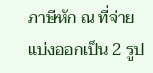ภาษีหัก ณ ที่จ่าย แบ่งออกเป็น 2 รูป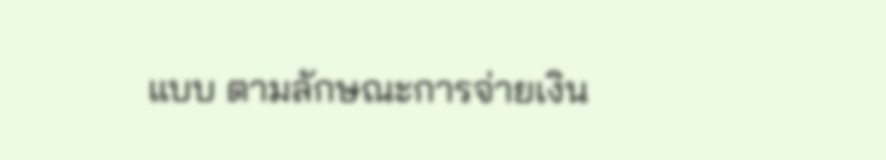แบบ ตามลักษณะการจ่ายเงิน